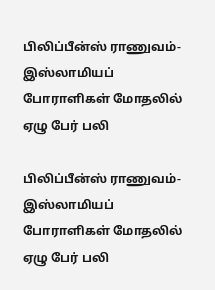பிலிப்பீன்ஸ் ராணுவம்-இஸ்லாமியப் போராளிகள் மோதலில் ஏழு பேர் பலி

பிலிப்பீன்ஸ் ராணுவம்-இஸ்லாமியப் போராளிகள் மோதலில் ஏழு பேர் பலி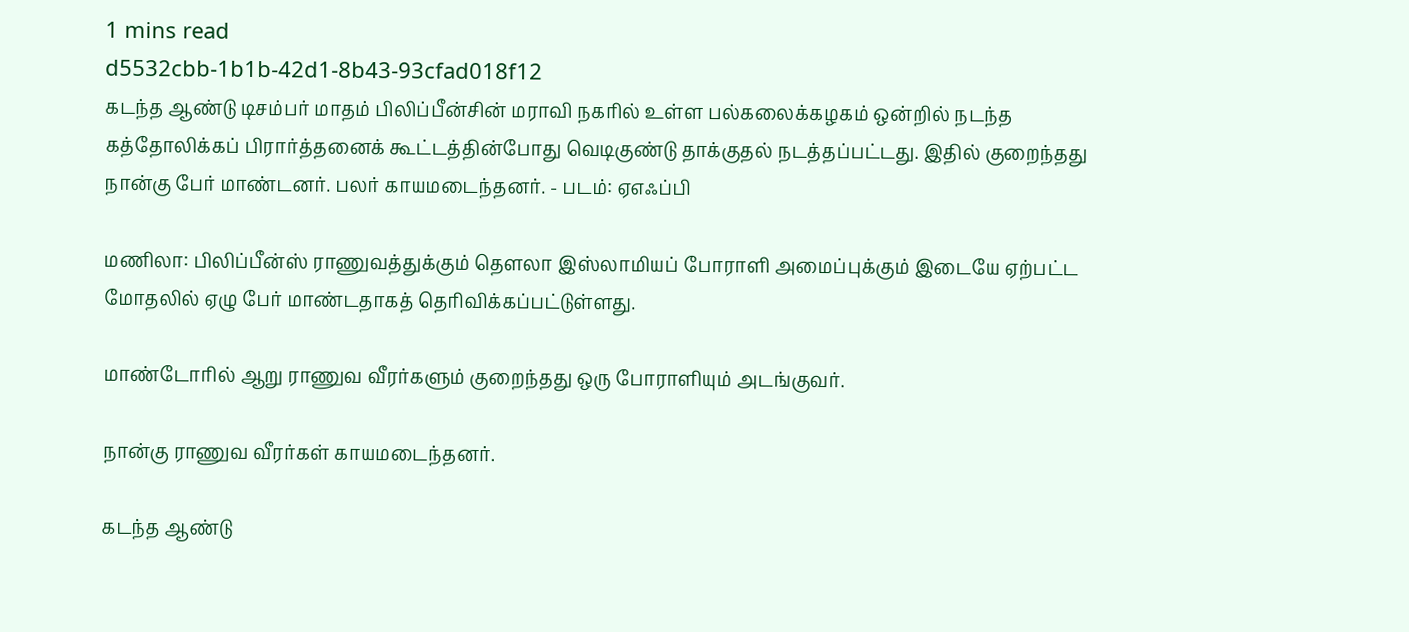1 mins read
d5532cbb-1b1b-42d1-8b43-93cfad018f12
கடந்த ஆண்டு டிசம்பர் மாதம் பிலிப்பீன்சின் மராவி நகரில் உள்ள பல்கலைக்கழகம் ஒன்றில் நடந்த கத்தோலிக்கப் பிரார்த்தனைக் கூட்டத்தின்போது வெடிகுண்டு தாக்குதல் நடத்தப்பட்டது. இதில் குறைந்தது நான்கு பேர் மாண்டனர். பலர் காயமடைந்தனர். - படம்: ஏஎஃப்பி

மணிலா: பிலிப்பீன்ஸ் ராணுவத்துக்கும் தௌலா இஸ்லாமியப் போராளி அமைப்புக்கும் இடையே ஏற்பட்ட மோதலில் ஏழு பேர் மாண்டதாகத் தெரிவிக்கப்பட்டுள்ளது.

மாண்டோரில் ஆறு ராணுவ வீரர்களும் குறைந்தது ஒரு போராளியும் அடங்குவர்.

நான்கு ராணுவ வீரர்கள் காயமடைந்தனர்.

கடந்த ஆண்டு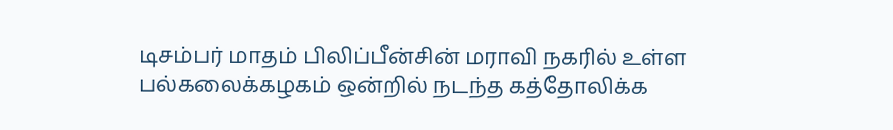டிசம்பர் மாதம் பிலிப்பீன்சின் மராவி நகரில் உள்ள பல்கலைக்கழகம் ஒன்றில் நடந்த கத்தோலிக்க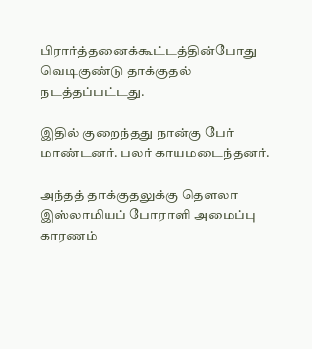பிரார்த்தனைக்கூட்டத்தின்போது வெடிகுண்டு தாக்குதல் நடத்தப்பட்டது.

இதில் குறைந்தது நான்கு பேர் மாண்டனர். பலர் காயமடைந்தனர்.

அந்தத் தாக்குதலுக்கு தௌலா இஸ்லாமியப் போராளி அமைப்பு காரணம்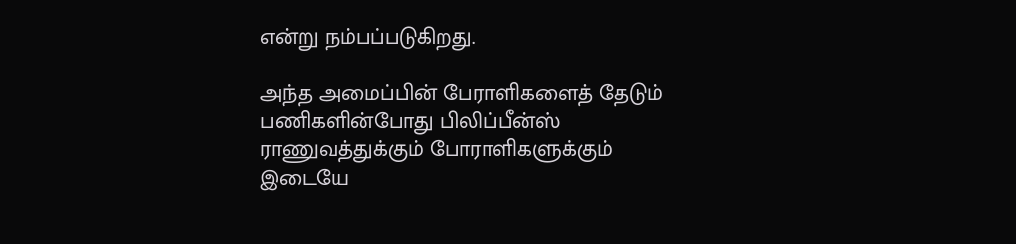என்று நம்பப்படுகிறது.

அந்த அமைப்பின் பேராளிகளைத் தேடும் பணிகளின்போது பிலிப்பீன்ஸ் ராணுவத்துக்கும் போராளிகளுக்கும் இடையே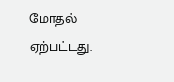மோதல் ஏற்பட்டது.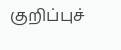குறிப்புச்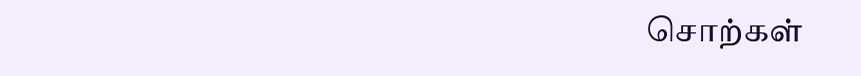சொற்கள்